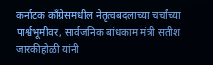कर्नाटक काँग्रेसमधील नेतृत्वबदलाच्या चर्चांच्या पार्श्वभूमीवर, सार्वजनिक बांधकाम मंत्री सतीश जारकीहोळी यांनी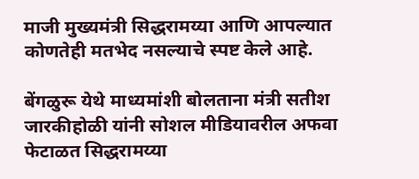माजी मुख्यमंत्री सिद्धरामय्या आणि आपल्यात कोणतेही मतभेद नसल्याचे स्पष्ट केले आहे.

बेंगळुरू येथे माध्यमांशी बोलताना मंत्री सतीश जारकीहोळी यांनी सोशल मीडियावरील अफवा फेटाळत सिद्धरामय्या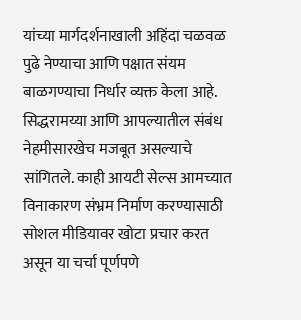यांच्या मार्गदर्शनाखाली अहिंदा चळवळ पुढे नेण्याचा आणि पक्षात संयम बाळगण्याचा निर्धार व्यक्त केला आहे. सिद्धरामय्या आणि आपल्यातील संबंध नेहमीसारखेच मजबूत असल्याचे सांगितले. काही आयटी सेल्स आमच्यात विनाकारण संभ्रम निर्माण करण्यासाठी सोशल मीडियावर खोटा प्रचार करत असून या चर्चा पूर्णपणे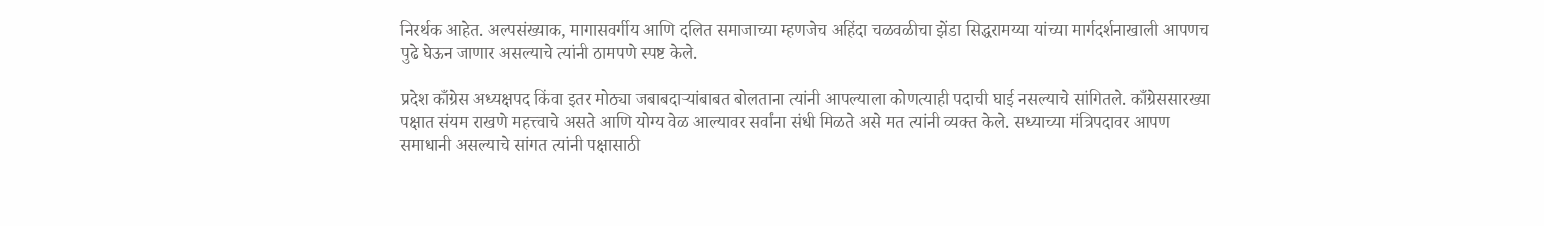निरर्थक आहेत. अल्पसंख्याक, मागासवर्गीय आणि दलित समाजाच्या म्हणजेच अहिंदा चळवळीचा झेंडा सिद्धरामय्या यांच्या मार्गदर्शनाखाली आपणच पुढे घेऊन जाणार असल्याचे त्यांनी ठामपणे स्पष्ट केले.

प्रदेश काँग्रेस अध्यक्षपद किंवा इतर मोठ्या जबाबदाऱ्यांबाबत बोलताना त्यांनी आपल्याला कोणत्याही पदाची घाई नसल्याचे सांगितले. काँग्रेससारख्या पक्षात संयम राखणे महत्त्वाचे असते आणि योग्य वेळ आल्यावर सर्वांना संधी मिळते असे मत त्यांनी व्यक्त केले. सध्याच्या मंत्रिपदावर आपण समाधानी असल्याचे सांगत त्यांनी पक्षासाठी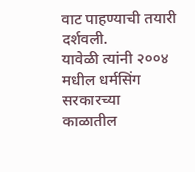वाट पाहण्याची तयारी दर्शवली.
यावेळी त्यांनी २००४ मधील धर्मसिंग सरकारच्या काळातील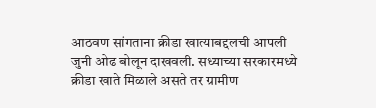आठवण सांगताना क्रीडा खात्याबद्दलची आपली जुनी ओढ बोलून दाखवली. सध्याच्या सरकारमध्ये क्रीडा खाते मिळाले असते तर ग्रामीण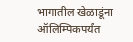भागातील खेळाडूंना ऑलिम्पिकपर्यंत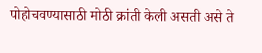पोहोचवण्यासाठी मोठी क्रांती केली असती असे ते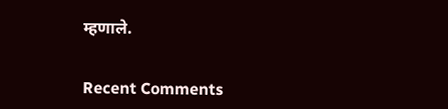म्हणाले.


Recent Comments